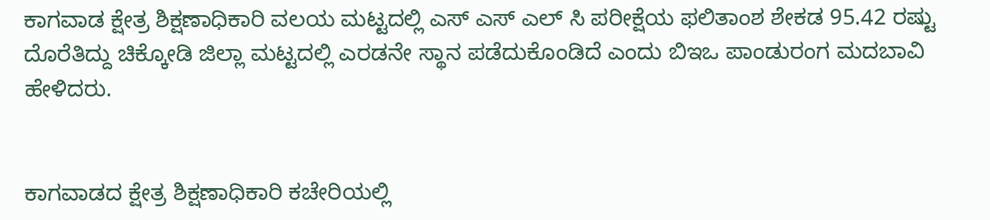ಕಾಗವಾಡ ಕ್ಷೇತ್ರ ಶಿಕ್ಷಣಾಧಿಕಾರಿ ವಲಯ ಮಟ್ಟದಲ್ಲಿ ಎಸ್ ಎಸ್ ಎಲ್ ಸಿ ಪರೀಕ್ಷೆಯ ಫಲಿತಾಂಶ ಶೇಕಡ 95.42 ರಷ್ಟು ದೊರೆತಿದ್ದು ಚಿಕ್ಕೋಡಿ ಜಿಲ್ಲಾ ಮಟ್ಟದಲ್ಲಿ ಎರಡನೇ ಸ್ಥಾನ ಪಡೆದುಕೊಂಡಿದೆ ಎಂದು ಬಿಇಒ ಪಾಂಡುರಂಗ ಮದಬಾವಿ ಹೇಳಿದರು.


ಕಾಗವಾಡದ ಕ್ಷೇತ್ರ ಶಿಕ್ಷಣಾಧಿಕಾರಿ ಕಚೇರಿಯಲ್ಲಿ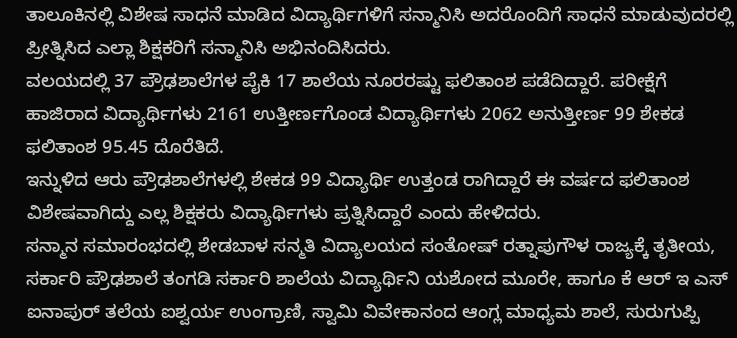ತಾಲೂಕಿನಲ್ಲಿ ವಿಶೇಷ ಸಾಧನೆ ಮಾಡಿದ ವಿದ್ಯಾರ್ಥಿಗಳಿಗೆ ಸನ್ಮಾನಿಸಿ ಅದರೊಂದಿಗೆ ಸಾಧನೆ ಮಾಡುವುದರಲ್ಲಿ ಪ್ರೀತ್ನಿಸಿದ ಎಲ್ಲಾ ಶಿಕ್ಷಕರಿಗೆ ಸನ್ಮಾನಿಸಿ ಅಭಿನಂದಿಸಿದರು.
ವಲಯದಲ್ಲಿ 37 ಪ್ರೌಢಶಾಲೆಗಳ ಪೈಕಿ 17 ಶಾಲೆಯ ನೂರರಷ್ಟು ಫಲಿತಾಂಶ ಪಡೆದಿದ್ದಾರೆ. ಪರೀಕ್ಷೆಗೆ ಹಾಜಿರಾದ ವಿದ್ಯಾರ್ಥಿಗಳು 2161 ಉತ್ತೀರ್ಣಗೊಂಡ ವಿದ್ಯಾರ್ಥಿಗಳು 2062 ಅನುತ್ತೀರ್ಣ 99 ಶೇಕಡ ಫಲಿತಾಂಶ 95.45 ದೊರೆತಿದೆ.
ಇನ್ನುಳಿದ ಆರು ಪ್ರೌಢಶಾಲೆಗಳಲ್ಲಿ ಶೇಕಡ 99 ವಿದ್ಯಾರ್ಥಿ ಉತ್ತಂಡ ರಾಗಿದ್ದಾರೆ ಈ ವರ್ಷದ ಫಲಿತಾಂಶ ವಿಶೇಷವಾಗಿದ್ದು ಎಲ್ಲ ಶಿಕ್ಷಕರು ವಿದ್ಯಾರ್ಥಿಗಳು ಪ್ರತ್ನಿಸಿದ್ದಾರೆ ಎಂದು ಹೇಳಿದರು.
ಸನ್ಮಾನ ಸಮಾರಂಭದಲ್ಲಿ ಶೇಡಬಾಳ ಸನ್ಮತಿ ವಿದ್ಯಾಲಯದ ಸಂತೋಷ್ ರತ್ನಾಪುಗೌಳ ರಾಜ್ಯಕ್ಕೆ ತೃತೀಯ, ಸರ್ಕಾರಿ ಪ್ರೌಢಶಾಲೆ ತಂಗಡಿ ಸರ್ಕಾರಿ ಶಾಲೆಯ ವಿದ್ಯಾರ್ಥಿನಿ ಯಶೋದ ಮೂರೇ, ಹಾಗೂ ಕೆ ಆರ್ ಇ ಎಸ್ ಐನಾಪುರ್ ತಲೆಯ ಐಶ್ವರ್ಯ ಉಂಗ್ರಾಣಿ, ಸ್ವಾಮಿ ವಿವೇಕಾನಂದ ಆಂಗ್ಲ ಮಾಧ್ಯಮ ಶಾಲೆ, ಸುರುಗುಪ್ಪಿ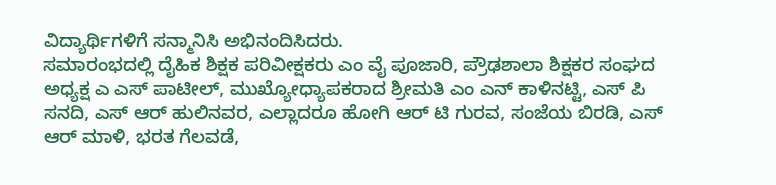ವಿದ್ಯಾರ್ಥಿಗಳಿಗೆ ಸನ್ಮಾನಿಸಿ ಅಭಿನಂದಿಸಿದರು.
ಸಮಾರಂಭದಲ್ಲಿ ದೈಹಿಕ ಶಿಕ್ಷಕ ಪರಿವೀಕ್ಷಕರು ಎಂ ವೈ ಪೂಜಾರಿ, ಪ್ರೌಢಶಾಲಾ ಶಿಕ್ಷಕರ ಸಂಘದ ಅಧ್ಯಕ್ಷ ಎ ಎಸ್ ಪಾಟೀಲ್, ಮುಖ್ಯೋಧ್ಯಾಪಕರಾದ ಶ್ರೀಮತಿ ಎಂ ಎನ್ ಕಾಳಿನಟ್ಟಿ, ಎಸ್ ಪಿ ಸನದಿ, ಎಸ್ ಆರ್ ಹುಲಿನವರ, ಎಲ್ಲಾದರೂ ಹೋಗಿ ಆರ್ ಟಿ ಗುರವ, ಸಂಜೆಯ ಬಿರಡಿ, ಎಸ್ ಆರ್ ಮಾಳಿ, ಭರತ ಗೆಲವಡೆ,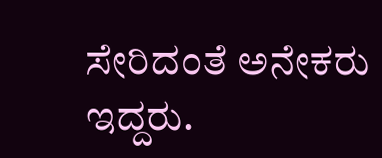ಸೇರಿದಂತೆ ಅನೇಕರು ಇದ್ದರು.